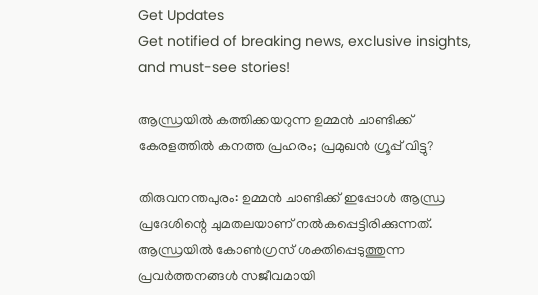Get Updates
Get notified of breaking news, exclusive insights, and must-see stories!

ആന്ധ്രയില്‍ കത്തിക്കയറുന്ന ഉമ്മന്‍ ചാണ്ടിക്ക് കേരളത്തില്‍ കനത്ത പ്രഹരം; പ്രമുഖന്‍ ഗ്രൂപ്പ് വിട്ടു?

തിരുവനന്തപുരം: ഉമ്മന്‍ ചാണ്ടിക്ക് ഇപ്പോള്‍ ആന്ധ്ര പ്രദേശിന്റെ ചുമതലയാണ് നല്‍കപ്പെട്ടിരിക്കുന്നത്. ആന്ധ്രയില്‍ കോണ്‍ഗ്രസ് ശക്തിപ്പെടുത്തുന്ന പ്രവര്‍ത്തനങ്ങള്‍ സജീവമായി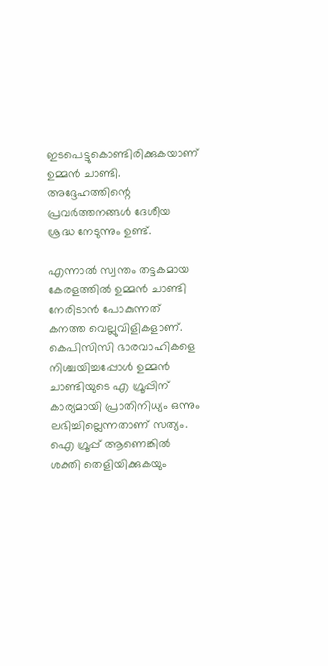ഇടപെട്ടുകൊണ്ടിരിക്കുകയാണ് ഉമ്മന്‍ ചാണ്ടി. അദ്ദേഹത്തിന്റെ പ്രവര്‍ത്തനങ്ങള്‍ ദേശീയ ശ്രദ്ധ നേടുന്നും ഉണ്ട്.

എന്നാല്‍ സ്വന്തം തട്ടകമായ കേരളത്തില്‍ ഉമ്മന്‍ ചാണ്ടി നേരിടാന്‍ പോകുന്നത് കനത്ത വെല്ലുവിളികളാണ്. കെപിസിസി ഭാരവാഹികളെ നിശ്ചയിച്ചപ്പോള്‍ ഉമ്മന്‍ ചാണ്ടിയുടെ എ ഗ്രൂപ്പിന് കാര്യമായി പ്രാതിനിധ്യം ഒന്നും ലഭിച്ചില്ലെന്നതാണ് സത്യം. ഐ ഗ്രൂപ്പ് ആണെങ്കില്‍ ശക്തി തെളിയിക്കുകയും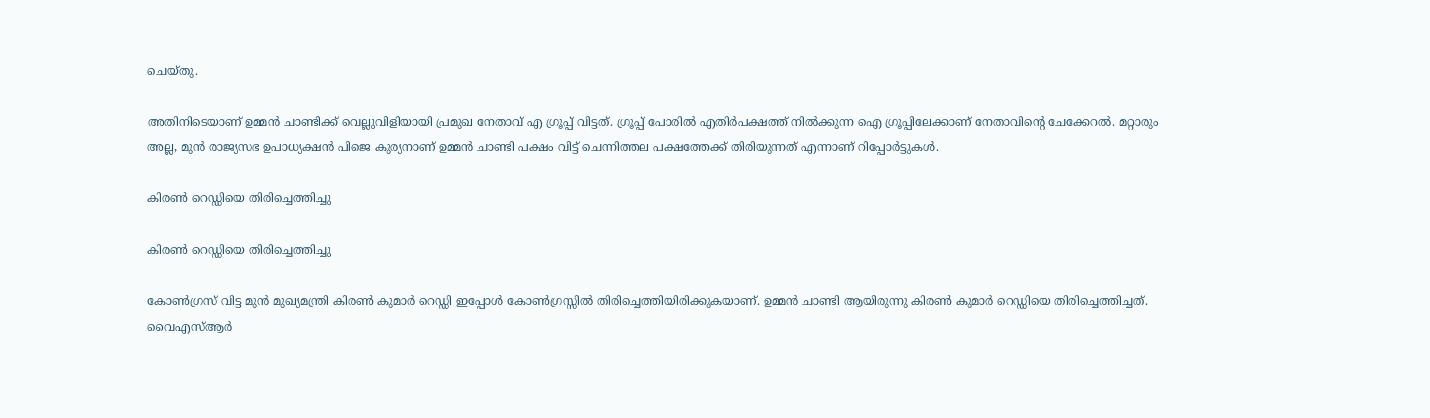ചെയ്തു.

അതിനിടെയാണ് ഉമ്മന്‍ ചാണ്ടിക്ക് വെല്ലുവിളിയായി പ്രമുഖ നേതാവ് എ ഗ്രൂപ്പ് വിട്ടത്. ഗ്രൂപ്പ് പോരില്‍ എതിര്‍പക്ഷത്ത് നില്‍ക്കുന്ന ഐ ഗ്രൂപ്പിലേക്കാണ് നേതാവിന്റെ ചേക്കേറല്‍. മറ്റാരും അല്ല, മുന്‍ രാജ്യസഭ ഉപാധ്യക്ഷന്‍ പിജെ കുര്യനാണ് ഉമ്മന്‍ ചാണ്ടി പക്ഷം വിട്ട് ചെന്നിത്തല പക്ഷത്തേക്ക് തിരിയുന്നത് എന്നാണ് റിപ്പോര്‍ട്ടുകള്‍.

കിരണ്‍ റെഡ്ഡിയെ തിരിച്ചെത്തിച്ചു

കിരണ്‍ റെഡ്ഡിയെ തിരിച്ചെത്തിച്ചു

കോണ്‍ഗ്രസ് വിട്ട മുന്‍ മുഖ്യമന്ത്രി കിരണ്‍ കുമാര്‍ റെഡ്ഡി ഇപ്പോള്‍ കോണ്‍ഗ്രസ്സില്‍ തിരിച്ചെത്തിയിരിക്കുകയാണ്. ഉമ്മന്‍ ചാണ്ടി ആയിരുന്നു കിരണ്‍ കുമാര്‍ റെഡ്ഡിയെ തിരിച്ചെത്തിച്ചത്. വൈഎസ്ആര്‍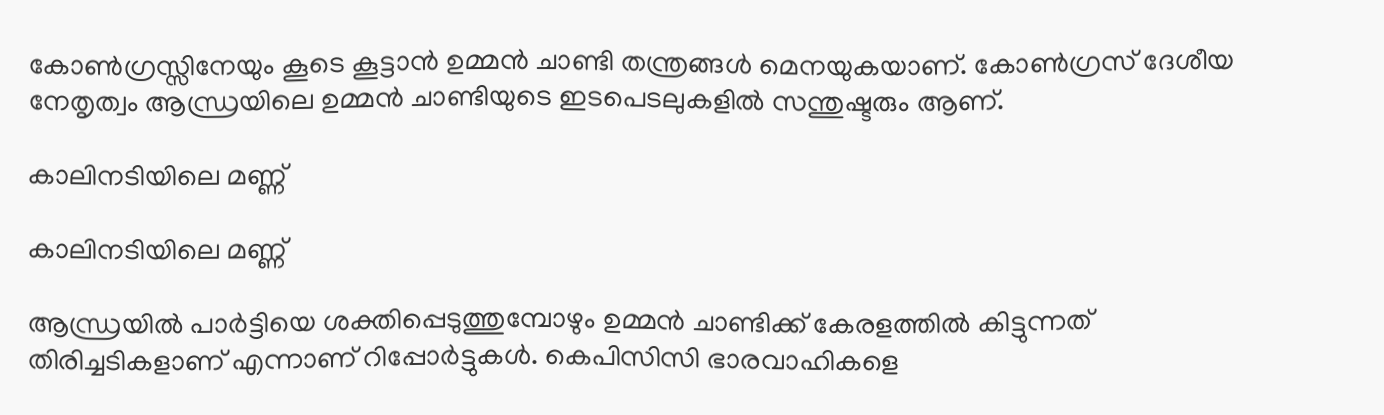കോണ്‍ഗ്രസ്സിനേയും കൂടെ കൂട്ടാന്‍ ഉമ്മന്‍ ചാണ്ടി തന്ത്രങ്ങള്‍ മെനയുകയാണ്. കോണ്‍ഗ്രസ് ദേശീയ നേതൃത്വം ആന്ധ്രയിലെ ഉമ്മന്‍ ചാണ്ടിയുടെ ഇടപെടലുകളില്‍ സന്തുഷ്ടരും ആണ്.

കാലിനടിയിലെ മണ്ണ്

കാലിനടിയിലെ മണ്ണ്

ആന്ധ്രയില്‍ പാര്‍ട്ടിയെ ശക്തിപ്പെടുത്തുമ്പോഴും ഉമ്മന്‍ ചാണ്ടിക്ക് കേരളത്തില്‍ കിട്ടുന്നത് തിരിച്ചടികളാണ് എന്നാണ് റിപ്പോര്‍ട്ടുകള്‍. കെപിസിസി ഭാരവാഹികളെ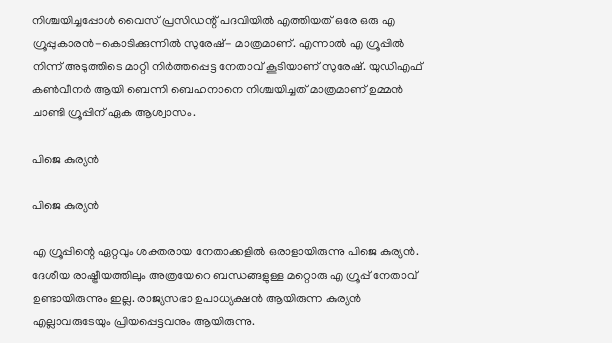നിശ്ചയിച്ചപ്പോള്‍ വൈസ് പ്രസിഡന്റ് പദവിയില്‍ എത്തിയത് ഒരേ ഒരു എ ഗ്രൂപ്പുകാരന്‍-കൊടിക്കുന്നില്‍ സുരേഷ്- മാത്രമാണ്. എന്നാല്‍ എ ഗ്രൂപ്പില്‍ നിന്ന് അടുത്തിടെ മാറ്റി നിര്‍ത്തപ്പെട്ട നേതാവ് കൂടിയാണ് സുരേഷ്. യുഡിഎഫ് കണ്‍വീനര്‍ ആയി ബെന്നി ബെഹനാനെ നിശ്ചയിച്ചത് മാത്രമാണ് ഉമ്മന്‍ ചാണ്ടി ഗ്രൂപ്പിന് ഏക ആശ്വാസം.

പിജെ കുര്യന്‍

പിജെ കുര്യന്‍

എ ഗ്രൂപ്പിന്റെ ഏറ്റവും ശക്തരായ നേതാക്കളില്‍ ഒരാളായിരുന്നു പിജെ കുര്യന്‍. ദേശീയ രാഷ്ട്രീയത്തിലും അത്രയേറെ ബന്ധങ്ങളുള്ള മറ്റൊരു എ ഗ്രൂപ്പ് നേതാവ് ഉണ്ടായിരുന്നും ഇല്ല. രാജ്യസഭാ ഉപാധ്യക്ഷന്‍ ആയിരുന്ന കുര്യന്‍ എല്ലാവരുടേയും പ്രിയപ്പെട്ടവനും ആയിരുന്നു.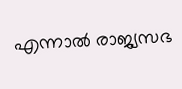എന്നാല്‍ രാജ്യസഭ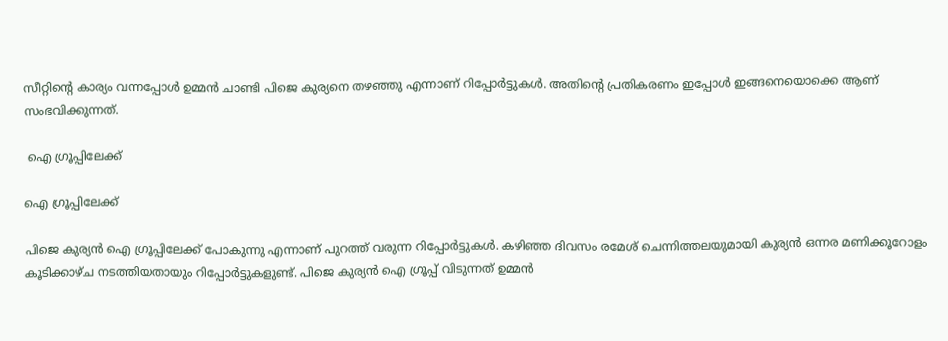സീറ്റിന്റെ കാര്യം വന്നപ്പോള്‍ ഉമ്മന്‍ ചാണ്ടി പിജെ കുര്യനെ തഴഞ്ഞു എന്നാണ് റിപ്പോര്‍ട്ടുകള്‍. അതിന്റെ പ്രതികരണം ഇപ്പോള്‍ ഇങ്ങനെയൊക്കെ ആണ് സംഭവിക്കുന്നത്.

 ഐ ഗ്രൂപ്പിലേക്ക്

ഐ ഗ്രൂപ്പിലേക്ക്

പിജെ കുര്യന്‍ ഐ ഗ്രൂപ്പിലേക്ക് പോകുന്നു എന്നാണ് പുറത്ത് വരുന്ന റിപ്പോര്‍ട്ടുകള്‍. കഴിഞ്ഞ ദിവസം രമേശ് ചെന്നിത്തലയുമായി കുര്യന്‍ ഒന്നര മണിക്കൂറോളം കൂടിക്കാഴ്ച നടത്തിയതായും റിപ്പോര്‍ട്ടുകളുണ്ട്. പിജെ കുര്യന്‍ ഐ ഗ്രൂപ്പ് വിടുന്നത് ഉമ്മന്‍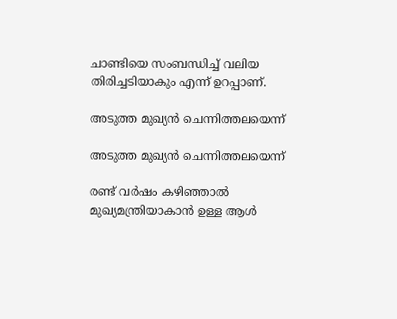ചാണ്ടിയെ സംബന്ധിച്ച് വലിയ തിരിച്ചടിയാകും എന്ന് ഉറപ്പാണ്.

അടുത്ത മുഖ്യന്‍ ചെന്നിത്തലയെന്ന്

അടുത്ത മുഖ്യന്‍ ചെന്നിത്തലയെന്ന്

രണ്ട് വര്‍ഷം കഴിഞ്ഞാല്‍ മുഖ്യമന്ത്രിയാകാന്‍ ഉള്ള ആള്‍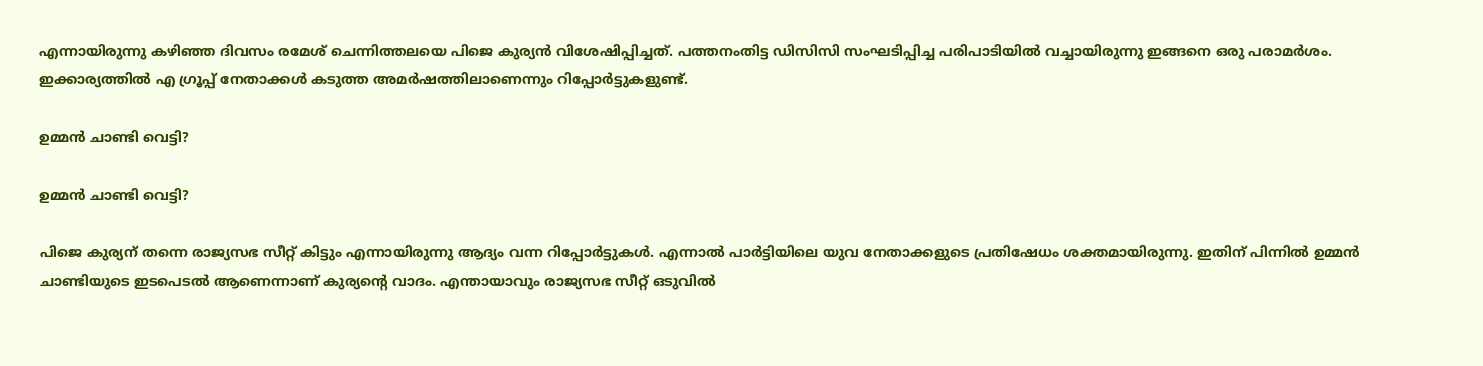എന്നായിരുന്നു കഴിഞ്ഞ ദിവസം രമേശ് ചെന്നിത്തലയെ പിജെ കുര്യന്‍ വിശേഷിപ്പിച്ചത്. പത്തനംതിട്ട ഡിസിസി സംഘടിപ്പിച്ച പരിപാടിയില്‍ വച്ചായിരുന്നു ഇങ്ങനെ ഒരു പരാമര്‍ശം. ഇക്കാര്യത്തില്‍ എ ഗ്രൂപ്പ് നേതാക്കള്‍ കടുത്ത അമര്‍ഷത്തിലാണെന്നും റിപ്പോര്‍ട്ടുകളുണ്ട്.

ഉമ്മന്‍ ചാണ്ടി വെട്ടി?

ഉമ്മന്‍ ചാണ്ടി വെട്ടി?

പിജെ കുര്യന് തന്നെ രാജ്യസഭ സീറ്റ് കിട്ടും എന്നായിരുന്നു ആദ്യം വന്ന റിപ്പോര്‍ട്ടുകള്‍. എന്നാല്‍ പാര്‍ട്ടിയിലെ യുവ നേതാക്കളുടെ പ്രതിഷേധം ശക്തമായിരുന്നു. ഇതിന് പിന്നില്‍ ഉമ്മന്‍ ചാണ്ടിയുടെ ഇടപെടല്‍ ആണെന്നാണ് കുര്യന്റെ വാദം. എന്തായാവും രാജ്യസഭ സീറ്റ് ഒടുവില്‍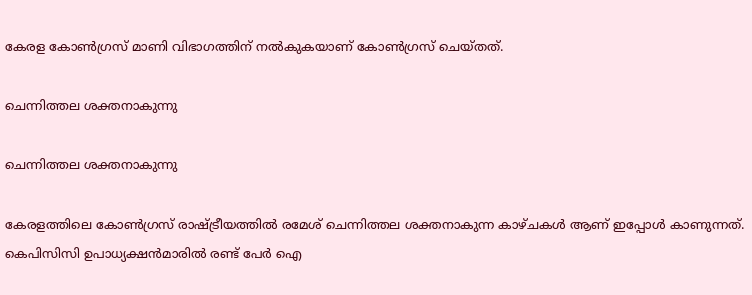കേരള കോണ്‍ഗ്രസ് മാണി വിഭാഗത്തിന് നല്‍കുകയാണ് കോണ്‍ഗ്രസ് ചെയ്തത്.

ചെന്നിത്തല ശക്തനാകുന്നു

ചെന്നിത്തല ശക്തനാകുന്നു

കേരളത്തിലെ കോണ്‍ഗ്രസ് രാഷ്ട്രീയത്തില്‍ രമേശ് ചെന്നിത്തല ശക്തനാകുന്ന കാഴ്ചകള്‍ ആണ് ഇപ്പോള്‍ കാണുന്നത്. കെപിസിസി ഉപാധ്യക്ഷന്‍മാരില്‍ രണ്ട് പേര്‍ ഐ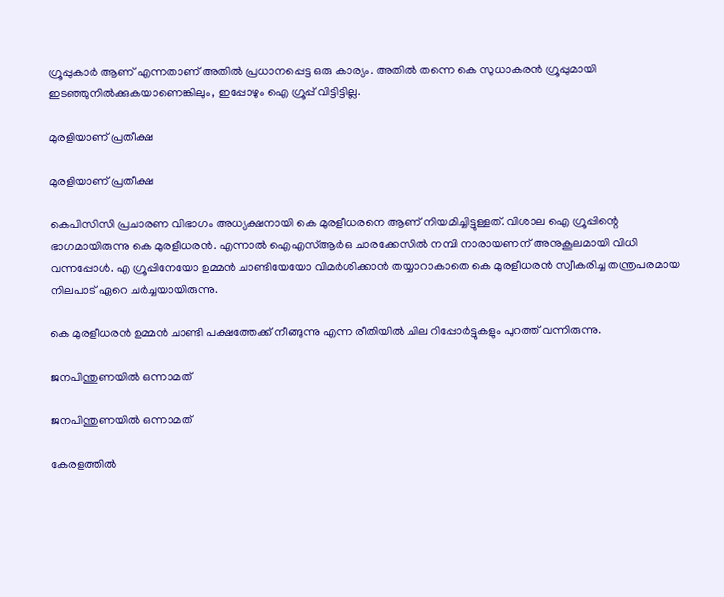ഗ്രൂപ്പുകാര്‍ ആണ് എന്നതാണ് അതില്‍ പ്രധാനപ്പെട്ട ഒരു കാര്യം. അതില്‍ തന്നെ കെ സുധാകരന്‍ ഗ്രൂപ്പുമായി ഇടഞ്ഞുനില്‍ക്കുകയാണെങ്കിലും, ഇപ്പോഴും ഐ ഗ്രൂപ്പ് വിട്ടിട്ടില്ല.

മുരളിയാണ് പ്രതീക്ഷ

മുരളിയാണ് പ്രതീക്ഷ

കെപിസിസി പ്രചാരണ വിഭാഗം അധ്യക്ഷനായി കെ മുരളീധരനെ ആണ് നിയമിച്ചിട്ടുള്ളത്. വിശാല ഐ ഗ്രൂപ്പിന്റെ ഭാഗമായിരുന്നു കെ മുരളീധരന്‍. എന്നാല്‍ ഐഎസ്ആര്‍ഒ ചാരക്കേസില്‍ നമ്പി നാരായണന് അനുകൂലമായി വിധി വന്നപ്പോള്‍. എ ഗ്രൂപ്പിനേയോ ഉമ്മന്‍ ചാണ്ടിയേയോ വിമര്‍ശിക്കാന്‍ തയ്യാറാകാതെ കെ മുരളീധരന്‍ സ്വീകരിച്ച തന്ത്രപരമായ നിലപാട് ഏറെ ചര്‍ച്ചയായിരുന്നു.

കെ മുരളീധരന്‍ ഉമ്മന്‍ ചാണ്ടി പക്ഷത്തേക്ക് നീങ്ങുന്നു എന്ന രീതിയില്‍ ചില റിപ്പോര്‍ട്ടുകളും പുറത്ത് വന്നിരുന്നു.

ജനപിന്തുണയില്‍ ഒന്നാമത്

ജനപിന്തുണയില്‍ ഒന്നാമത്

കേരളത്തില്‍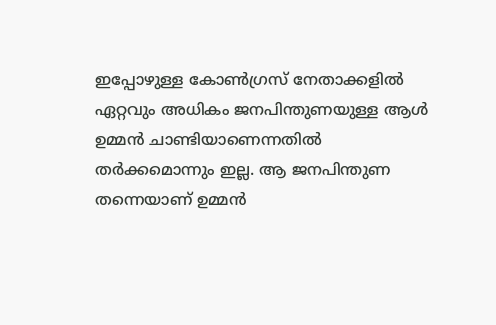ഇപ്പോഴുള്ള കോണ്‍ഗ്രസ് നേതാക്കളില്‍ ഏറ്റവും അധികം ജനപിന്തുണയുള്ള ആള്‍ ഉമ്മന്‍ ചാണ്ടിയാണെന്നതില്‍ തര്‍ക്കമൊന്നും ഇല്ല. ആ ജനപിന്തുണ തന്നെയാണ് ഉമ്മന്‍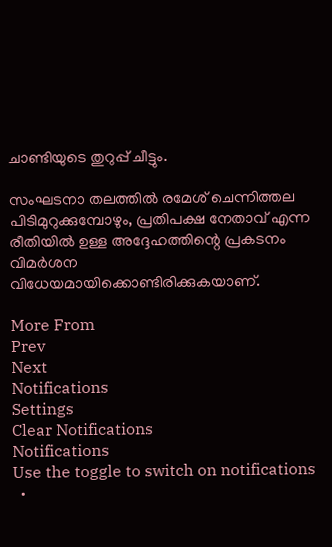ചാണ്ടിയുടെ തുറുപ്പ് ചീട്ടും.

സംഘടനാ തലത്തില്‍ രമേശ് ചെന്നിത്തല പിടിമുറുക്കുമ്പോഴും, പ്രതിപക്ഷ നേതാവ് എന്ന രീതിയില്‍ ഉള്ള അദ്ദേഹത്തിന്റെ പ്രകടനം വിമര്‍ശന വിധേയമായിക്കൊണ്ടിരിക്കുകയാണ്.

More From
Prev
Next
Notifications
Settings
Clear Notifications
Notifications
Use the toggle to switch on notifications
  •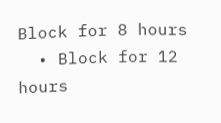Block for 8 hours
  • Block for 12 hours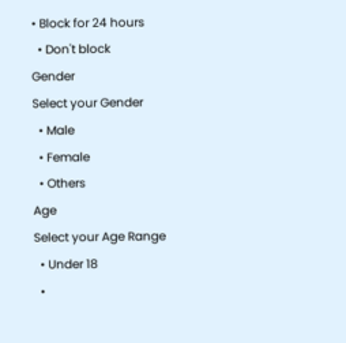• Block for 24 hours
  • Don't block
Gender
Select your Gender
  • Male
  • Female
  • Others
Age
Select your Age Range
  • Under 18
  •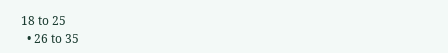18 to 25
  • 26 to 35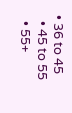• 36 to 45
  • 45 to 55
  • 55+